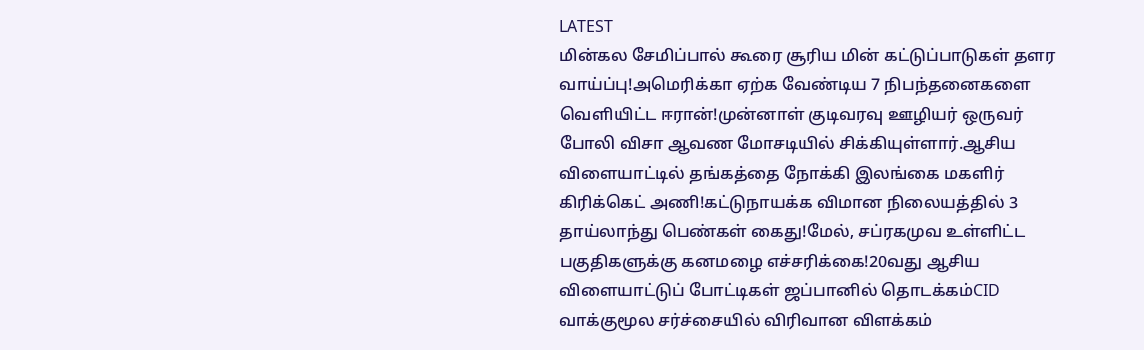LATEST
மின்கல சேமிப்பால் கூரை சூரிய மின் கட்டுப்பாடுகள் தளர வாய்ப்பு!அமெரிக்கா ஏற்க வேண்டிய 7 நிபந்தனைகளை வெளியிட்ட ஈரான்!முன்னாள் குடிவரவு ஊழியர் ஒருவர் போலி விசா ஆவண மோசடியில் சிக்கியுள்ளார்.ஆசிய விளையாட்டில் தங்கத்தை நோக்கி இலங்கை மகளிர் கிரிக்கெட் அணி!கட்டுநாயக்க விமான நிலையத்தில் 3 தாய்லாந்து பெண்கள் கைது!மேல், சப்ரகமுவ உள்ளிட்ட பகுதிகளுக்கு கனமழை எச்சரிக்கை!20வது ஆசிய விளையாட்டுப் போட்டிகள் ஜப்பானில் தொடக்கம்CID வாக்குமூல சர்ச்சையில் விரிவான விளக்கம்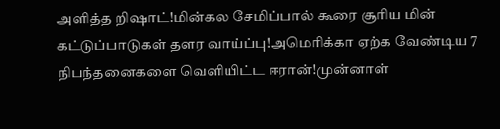அளித்த றிஷாட்!மின்கல சேமிப்பால் கூரை சூரிய மின் கட்டுப்பாடுகள் தளர வாய்ப்பு!அமெரிக்கா ஏற்க வேண்டிய 7 நிபந்தனைகளை வெளியிட்ட ஈரான்!முன்னாள்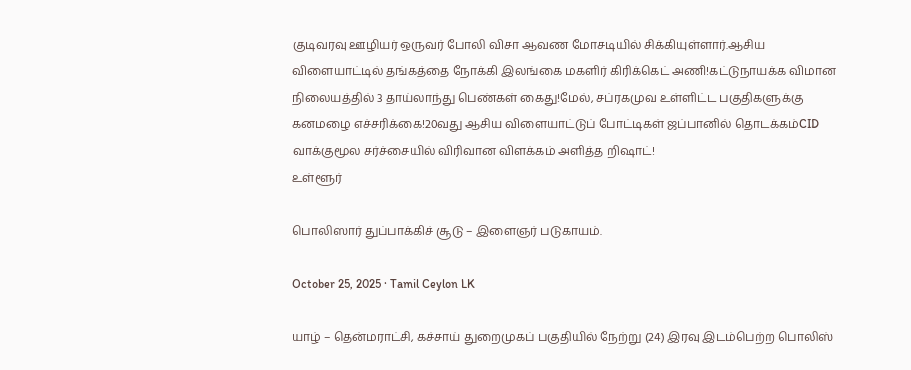குடிவரவு ஊழியர் ஒருவர் போலி விசா ஆவண மோசடியில் சிக்கியுள்ளார்.ஆசிய விளையாட்டில் தங்கத்தை நோக்கி இலங்கை மகளிர் கிரிக்கெட் அணி!கட்டுநாயக்க விமான நிலையத்தில் 3 தாய்லாந்து பெண்கள் கைது!மேல், சப்ரகமுவ உள்ளிட்ட பகுதிகளுக்கு கனமழை எச்சரிக்கை!20வது ஆசிய விளையாட்டுப் போட்டிகள் ஜப்பானில் தொடக்கம்CID வாக்குமூல சர்ச்சையில் விரிவான விளக்கம் அளித்த றிஷாட்!
உள்ளூர்

பொலிஸார் துப்பாக்கிச் சூடு – இளைஞர் படுகாயம்.

October 25, 2025 · Tamil Ceylon LK

யாழ் – தென்மராட்சி, கச்சாய் துறைமுகப் பகுதியில் நேற்று (24) இரவு இடம்பெற்ற பொலிஸ்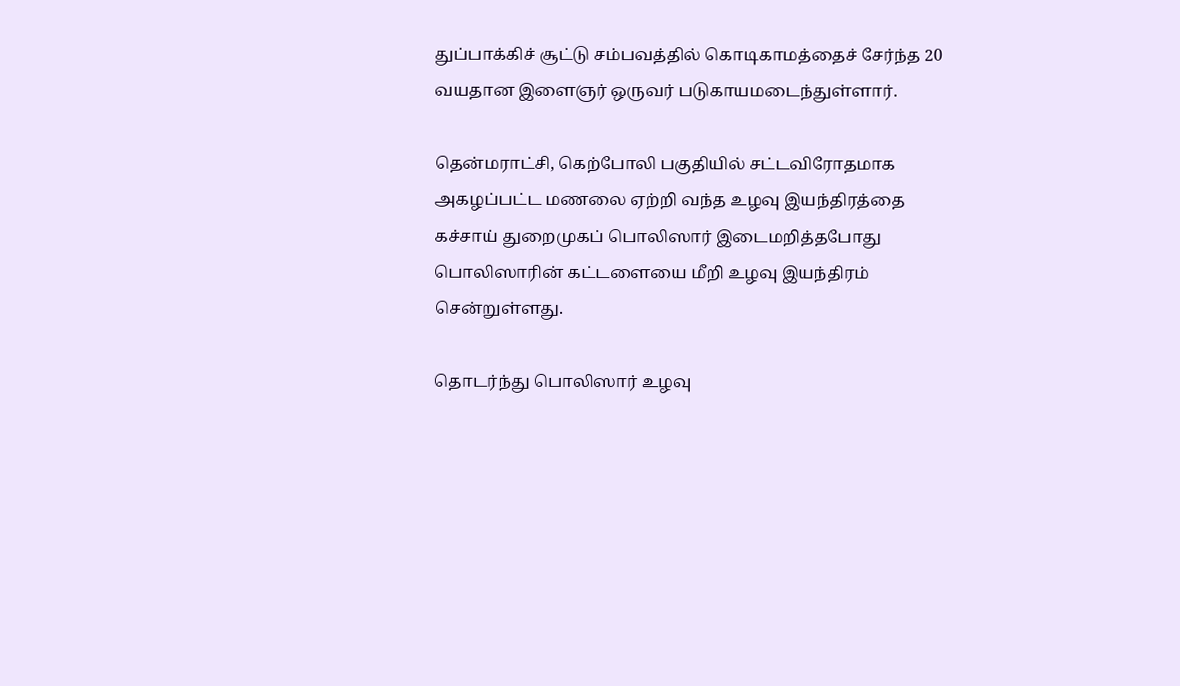துப்பாக்கிச் சூட்டு சம்பவத்தில் கொடிகாமத்தைச் சேர்ந்த 20 வயதான இளைஞர் ஒருவர் படுகாயமடைந்துள்ளார்.

தென்மராட்சி, கெற்போலி பகுதியில் சட்டவிரோதமாக அகழப்பட்ட மணலை ஏற்றி வந்த உழவு இயந்திரத்தை கச்சாய் துறைமுகப் பொலிஸார் இடைமறித்தபோது பொலிஸாரின் கட்டளையை மீறி உழவு இயந்திரம் சென்றுள்ளது.

தொடர்ந்து பொலிஸார் உழவு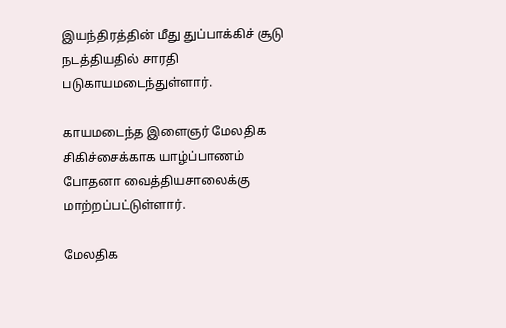இயந்திரத்தின் மீது துப்பாக்கிச் சூடு நடத்தியதில் சாரதி படுகாயமடைந்துள்ளார்.

காயமடைந்த இளைஞர் மேலதிக சிகிச்சைக்காக யாழ்ப்பாணம் போதனா வைத்தியசாலைக்கு மாற்றப்பட்டுள்ளார்.

மேலதிக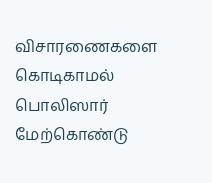விசாரணைகளை கொடிகாமல் பொலிஸார் மேற்கொண்டு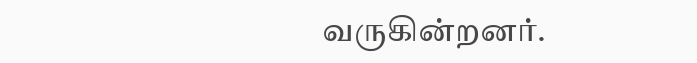வருகின்றனர்.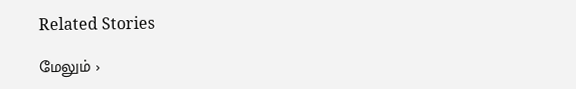Related Stories

மேலும் ›